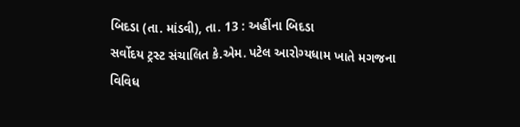બિદડા (તા. માંડવી), તા. 13 : અહીંના બિદડા
સર્વોદય ટ્રસ્ટ સંચાલિત કે.એમ. પટેલ આરોગ્યધામ ખાતે મગજના વિવિધ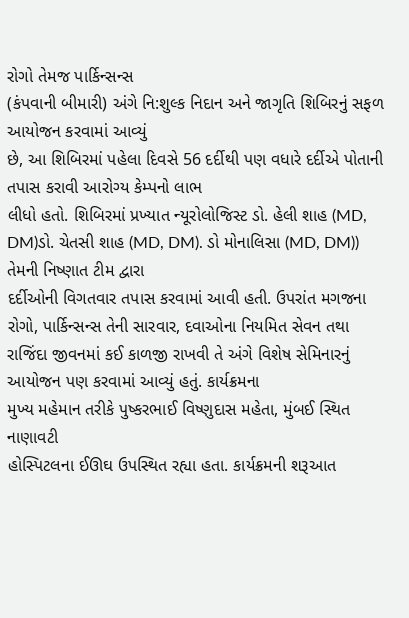રોગો તેમજ પાર્કિન્સન્સ
(કંપવાની બીમારી) અંગે નિ:શુલ્ક નિદાન અને જાગૃતિ શિબિરનું સફળ આયોજન કરવામાં આવ્યું
છે, આ શિબિરમાં પહેલા દિવસે 56 દર્દીથી પણ વધારે દર્દીએ પોતાની તપાસ કરાવી આરોગ્ય કેમ્પનો લાભ
લીધો હતો. શિબિરમાં પ્રખ્યાત ન્યૂરોલોજિસ્ટ ડો. હેલી શાહ (MD, DM)ડો. ચેતસી શાહ (MD, DM). ડો મોનાલિસા (MD, DM)) તેમની નિષ્ણાત ટીમ દ્વારા
દર્દીઓની વિગતવાર તપાસ કરવામાં આવી હતી. ઉપરાંત મગજના રોગો, પાર્કિન્સન્સ તેની સારવાર, દવાઓના નિયમિત સેવન તથા રાજિંદા જીવનમાં કઈ કાળજી રાખવી તે અંગે વિશેષ સેમિનારનું
આયોજન પણ કરવામાં આવ્યું હતું. કાર્યક્રમના
મુખ્ય મહેમાન તરીકે પુષ્કરભાઈ વિષ્ણુદાસ મહેતા, મુંબઈ સ્થિત નાણાવટી
હોસ્પિટલના ઈઊઘ ઉપસ્થિત રહ્યા હતા. કાર્યક્રમની શરૂઆત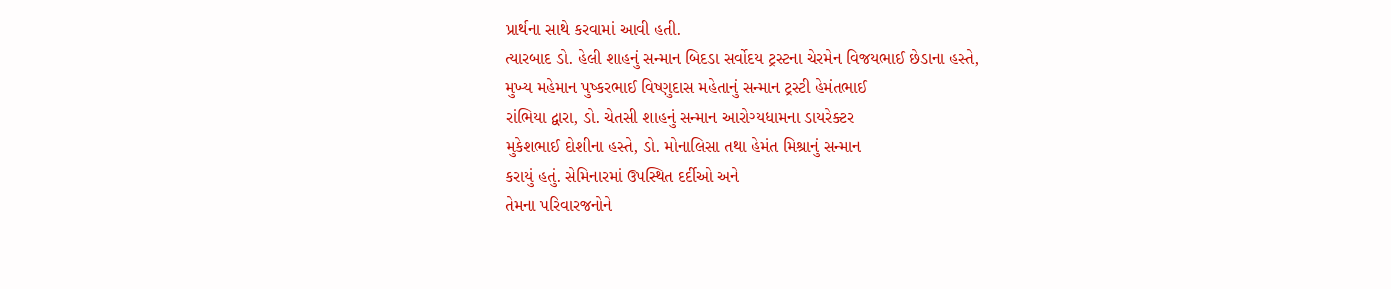પ્રાર્થના સાથે કરવામાં આવી હતી.
ત્યારબાદ ડો. હેલી શાહનું સન્માન બિદડા સર્વોદય ટ્રસ્ટના ચેરમેન વિજયભાઈ છેડાના હસ્તે,
મુખ્ય મહેમાન પુષ્કરભાઈ વિષ્ણુદાસ મહેતાનું સન્માન ટ્રસ્ટી હેમંતભાઈ
રાંભિયા દ્વારા, ડો. ચેતસી શાહનું સન્માન આરોગ્યધામના ડાયરેક્ટર
મુકેશભાઈ દોશીના હસ્તે, ડો. મોનાલિસા તથા હેમંત મિશ્રાનું સન્માન
કરાયું હતું. સેમિનારમાં ઉપસ્થિત દર્દીઓ અને
તેમના પરિવારજનોને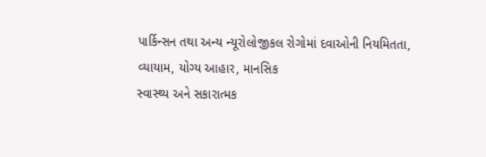પાર્કિન્સન તથા અન્ય ન્યૂરોલોજીકલ રોગોમાં દવાઓની નિયમિતતા,
વ્યાયામ, યોગ્ય આહાર, માનસિક
સ્વાસ્થ્ય અને સકારાત્મક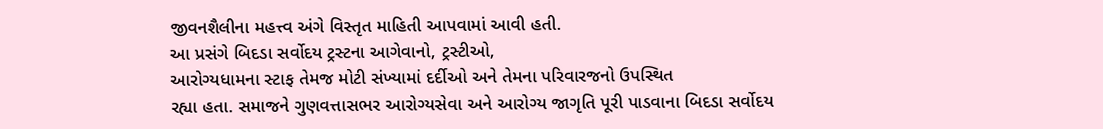જીવનશૈલીના મહત્ત્વ અંગે વિસ્તૃત માહિતી આપવામાં આવી હતી.
આ પ્રસંગે બિદડા સર્વોદય ટ્રસ્ટના આગેવાનો, ટ્રસ્ટીઓ,
આરોગ્યધામના સ્ટાફ તેમજ મોટી સંખ્યામાં દર્દીઓ અને તેમના પરિવારજનો ઉપસ્થિત
રહ્યા હતા. સમાજને ગુણવત્તાસભર આરોગ્યસેવા અને આરોગ્ય જાગૃતિ પૂરી પાડવાના બિદડા સર્વોદય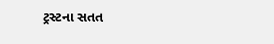ટ્રસ્ટના સતત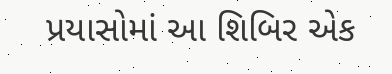પ્રયાસોમાં આ શિબિર એક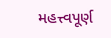મહત્ત્વપૂર્ણ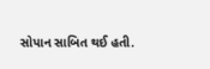સોપાન સાબિત થઈ હતી.